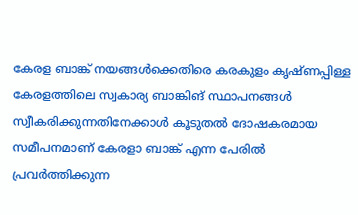കേരള ബാങ്ക് നയങ്ങൾക്കെതിരെ കരകുളം കൃഷ്ണപ്പിള്ള
കേരളത്തിലെ സ്വകാര്യ ബാങ്കിങ് സ്ഥാപനങ്ങൾ സ്വീകരിക്കുന്നതിനേക്കാൾ കൂടുതൽ ദോഷകരമായ സമീപനമാണ് കേരളാ ബാങ്ക് എന്ന പേരിൽ പ്രവർത്തിക്കുന്ന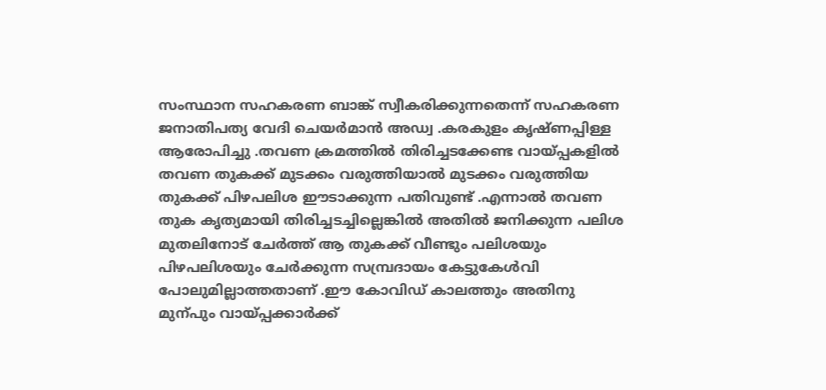സംസ്ഥാന സഹകരണ ബാങ്ക് സ്വീകരിക്കുന്നതെന്ന് സഹകരണ ജനാതിപത്യ വേദി ചെയർമാൻ അഡ്വ .കരകുളം കൃഷ്ണപ്പിള്ള ആരോപിച്ചു .തവണ ക്രമത്തിൽ തിരിച്ചടക്കേണ്ട വായ്പ്പകളിൽ തവണ തുകക്ക് മുടക്കം വരുത്തിയാൽ മുടക്കം വരുത്തിയ തുകക്ക് പിഴപലിശ ഈടാക്കുന്ന പതിവുണ്ട് .എന്നാൽ തവണ തുക കൃത്യമായി തിരിച്ചടച്ചില്ലെങ്കിൽ അതിൽ ജനിക്കുന്ന പലിശ മുതലിനോട് ചേർത്ത് ആ തുകക്ക് വീണ്ടും പലിശയും പിഴപലിശയും ചേർക്കുന്ന സമ്പ്രദായം കേട്ടുകേൾവി പോലുമില്ലാത്തതാണ് .ഈ കോവിഡ് കാലത്തും അതിനു മുന്പും വായ്പ്പക്കാർക്ക്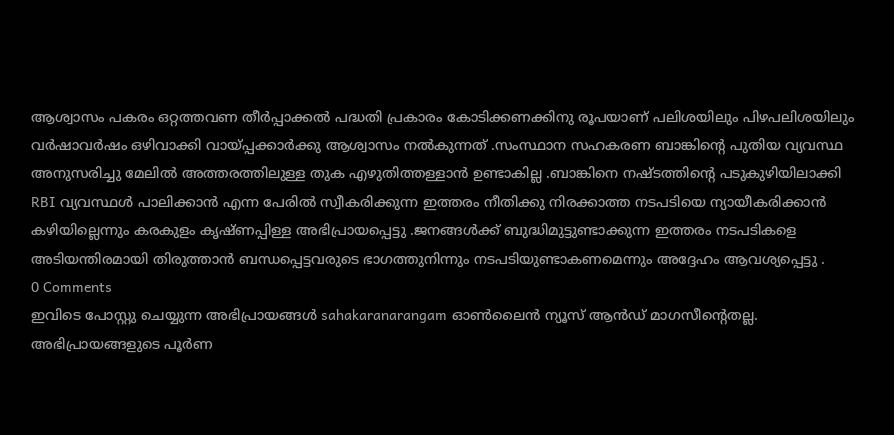ആശ്വാസം പകരം ഒറ്റത്തവണ തീർപ്പാക്കൽ പദ്ധതി പ്രകാരം കോടിക്കണക്കിനു രൂപയാണ് പലിശയിലും പിഴപലിശയിലും വർഷാവർഷം ഒഴിവാക്കി വായ്പ്പക്കാർക്കു ആശ്വാസം നൽകുന്നത് .സംസ്ഥാന സഹകരണ ബാങ്കിന്റെ പുതിയ വ്യവസ്ഥ അനുസരിച്ചു മേലിൽ അത്തരത്തിലുള്ള തുക എഴുതിത്തള്ളാൻ ഉണ്ടാകില്ല .ബാങ്കിനെ നഷ്ടത്തിന്റെ പടുകുഴിയിലാക്കി RBI വ്യവസ്ഥൾ പാലിക്കാൻ എന്ന പേരിൽ സ്വീകരിക്കുന്ന ഇത്തരം നീതിക്കു നിരക്കാത്ത നടപടിയെ ന്യായീകരിക്കാൻ കഴിയില്ലെന്നും കരകുളം കൃഷ്ണപ്പിള്ള അഭിപ്രായപ്പെട്ടു .ജനങ്ങൾക്ക് ബുദ്ധിമുട്ടുണ്ടാക്കുന്ന ഇത്തരം നടപടികളെ അടിയന്തിരമായി തിരുത്താൻ ബന്ധപ്പെട്ടവരുടെ ഭാഗത്തുനിന്നും നടപടിയുണ്ടാകണമെന്നും അദ്ദേഹം ആവശ്യപ്പെട്ടു .
0 Comments
ഇവിടെ പോസ്റ്റു ചെയ്യുന്ന അഭിപ്രായങ്ങൾ sahakaranarangam ഓൺലൈൻ ന്യൂസ് ആൻഡ് മാഗസീന്റെതല്ല. അഭിപ്രായങ്ങളുടെ പൂർണ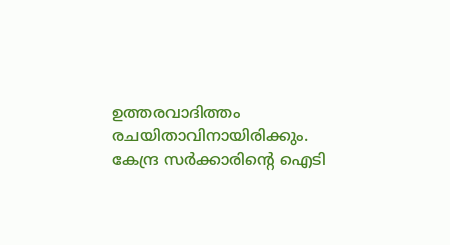ഉത്തരവാദിത്തം രചയിതാവിനായിരിക്കും. കേന്ദ്ര സർക്കാരിന്റെ ഐടി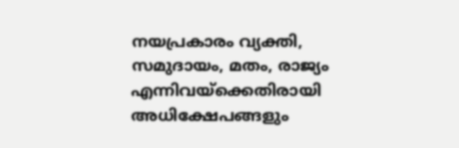നയപ്രകാരം വ്യക്തി, സമുദായം, മതം, രാജ്യം എന്നിവയ്ക്കെതിരായി അധിക്ഷേപങ്ങളും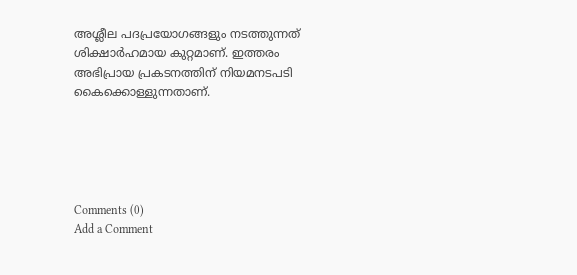അശ്ലീല പദപ്രയോഗങ്ങളും നടത്തുന്നത് ശിക്ഷാർഹമായ കുറ്റമാണ്. ഇത്തരം അഭിപ്രായ പ്രകടനത്തിന് നിയമനടപടി കൈക്കൊള്ളുന്നതാണ്.





Comments (0)
Add a Comment